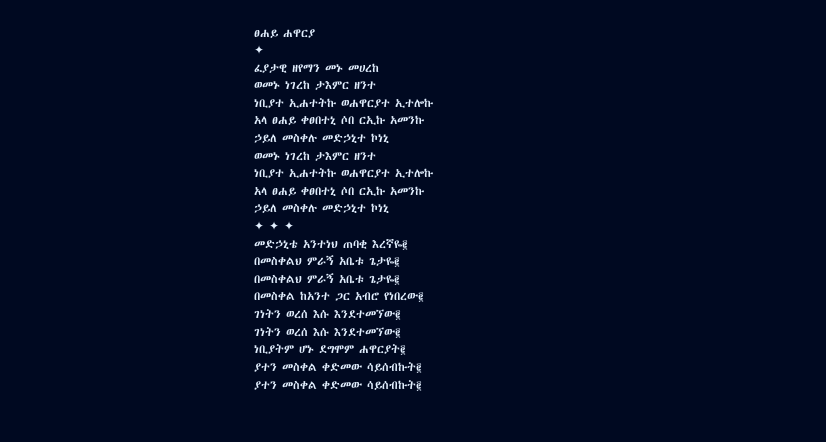ፀሐይ ሐዋርያ
✦
ፈያታዊ ዘየማን መኑ መሀረከ
ወመኑ ነገረከ ታእምር ዘንተ
ነቢያተ ኢሐተትኩ ወሐዋርያተ ኢተሎኩ
አላ ፀሐይ ቀፀበተኒ ሶበ ርኢኩ አመንኩ
ኃይለ መስቀሉ መድኃኒተ ኮነኒ
ወመኑ ነገረከ ታእምር ዘንተ
ነቢያተ ኢሐተትኩ ወሐዋርያተ ኢተሎኩ
አላ ፀሐይ ቀፀበተኒ ሶበ ርኢኩ አመንኩ
ኃይለ መስቀሉ መድኃኒተ ኮነኒ
✦ ✦ ✦
መድኃኒቴ አንተነህ ጠባቂ እረኛዬ፪
በመስቀልህ ምራኝ አቤቱ ጌታዬ፪
በመስቀልህ ምራኝ አቤቱ ጌታዬ፪
በመስቀል ከአንተ ጋር አብሮ የነበረው፪
ገነትን ወረሰ እሱ እንደተመኘው፪
ገነትን ወረሰ እሱ እንደተመኘው፪
ነቢያትም ሆኑ ደግሞም ሐዋርያት፪
ያተን መስቀል ቀድመው ሳይሰብኩት፪
ያተን መስቀል ቀድመው ሳይሰብኩት፪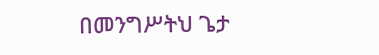በመንግሥትህ ጌታ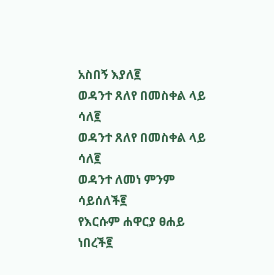አስበኝ እያለ፪
ወዳንተ ጸለየ በመስቀል ላይ ሳለ፪
ወዳንተ ጸለየ በመስቀል ላይ ሳለ፪
ወዳንተ ለመነ ምንም ሳይሰለች፪
የእርሱም ሐዋርያ ፀሐይ ነበረች፪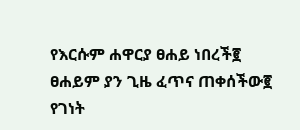የእርሱም ሐዋርያ ፀሐይ ነበረች፪
ፀሐይም ያን ጊዜ ፈጥና ጠቀሰችው፪
የገነት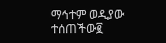ማኅተም ወዲያው ተሰጠችው፪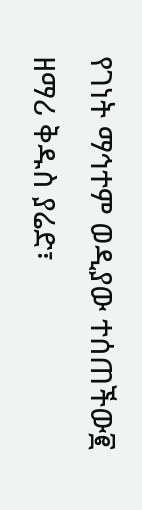የገነት ማኅተም ወዲያው ተሰጠችው፪
ዘማሪ ቅዱስ ያሬድ፣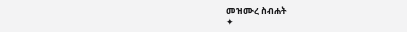መዝሙረ ስብሐት
✦